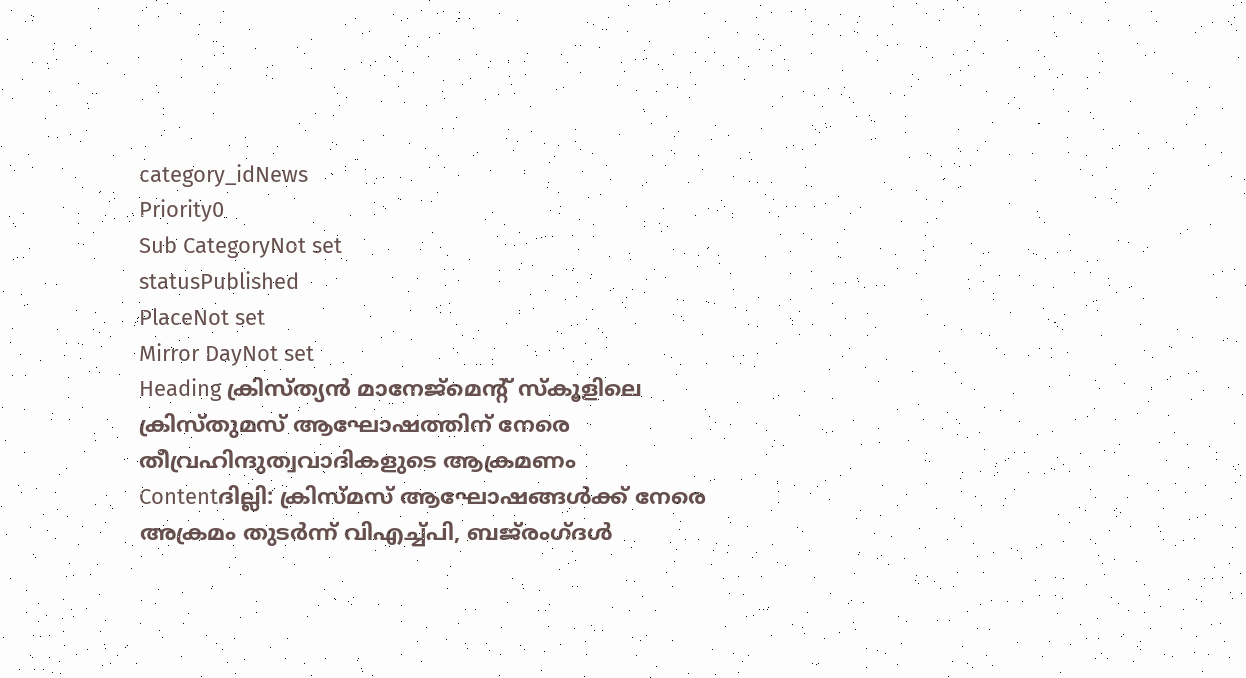category_idNews
Priority0
Sub CategoryNot set
statusPublished
PlaceNot set
Mirror DayNot set
Heading ക്രിസ്ത്യൻ മാനേജ്മെൻ്റ് സ്കൂളിലെ ക്രിസ്തുമസ് ആഘോഷത്തിന് നേരെ തീവ്രഹിന്ദുത്വവാദികളുടെ ആക്രമണം
Contentദില്ലി: ക്രിസ്മസ് ആഘോഷങ്ങൾക്ക് നേരെ അക്രമം തുടർന്ന് വിഎച്ച്പി, ബജ്‌രംഗ്ദൾ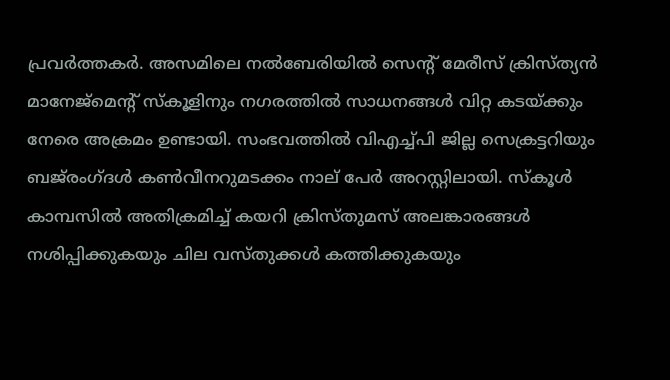പ്രവർത്തകർ. അസമിലെ നൽബേരിയിൽ സെന്‍റ് മേരീസ് ക്രിസ്ത്യൻ മാനേജ്മെൻ്റ് സ്കൂളിനും നഗരത്തിൽ സാധനങ്ങൾ വിറ്റ കടയ്ക്കും നേരെ അക്രമം ഉണ്ടായി. സംഭവത്തിൽ വിഎച്ച്പി ജില്ല സെക്രട്ടറിയും ബജ്‌രംഗ്ദൾ കൺവീനറുമടക്കം നാല് പേർ അറസ്റ്റിലായി. സ്കൂൾ കാമ്പസിൽ അതിക്രമിച്ച് കയറി ക്രിസ്തുമസ് അലങ്കാരങ്ങൾ നശിപ്പിക്കുകയും ചില വസ്തുക്കൾ കത്തിക്കുകയും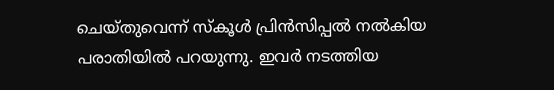ചെയ്തുവെന്ന് സ്കൂൾ പ്രിൻസിപ്പൽ നൽകിയ പരാതിയില്‍ പറയുന്നു. ഇവര്‍ നടത്തിയ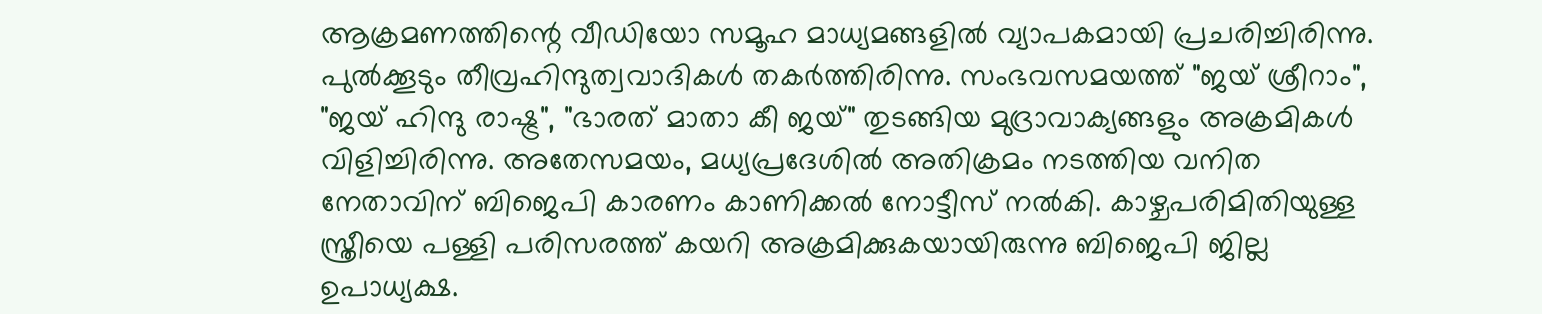ആക്രമണത്തിന്റെ വീഡിയോ സമൂഹ മാധ്യമങ്ങളില്‍ വ്യാപകമായി പ്രചരിച്ചിരിന്നു. പുല്‍ക്കൂടും തീവ്രഹിന്ദുത്വവാദികള്‍ തകര്‍ത്തിരിന്നു. സംഭവസമയത്ത് "ജയ് ശ്രീറാം", "ജയ് ഹിന്ദു രാഷ്ട്ര", "ഭാരത് മാതാ കീ ജയ്" തുടങ്ങിയ മുദ്രാവാക്യങ്ങളും അക്രമികള്‍ വിളിച്ചിരിന്നു. അതേസമയം, മധ്യപ്രദേശിൽ അതിക്രമം നടത്തിയ വനിത നേതാവിന് ബിജെപി കാരണം കാണിക്കൽ നോട്ടീസ് നൽകി. കാഴ്ചപരിമിതിയുള്ള സ്ത്രീയെ പള്ളി പരിസരത്ത് കയറി അക്രമിക്കുകയായിരുന്നു ബിജെപി ജില്ല ഉപാധ്യക്ഷ.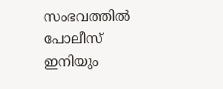സംഭവത്തിൽ പോലീസ് ഇനിയും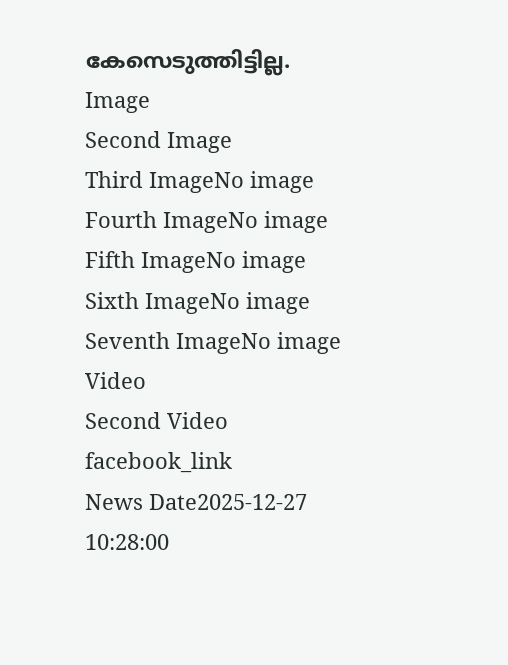കേസെടുത്തിട്ടില്ല.
Image
Second Image
Third ImageNo image
Fourth ImageNo image
Fifth ImageNo image
Sixth ImageNo image
Seventh ImageNo image
Video
Second Video
facebook_link
News Date2025-12-27 10:28:00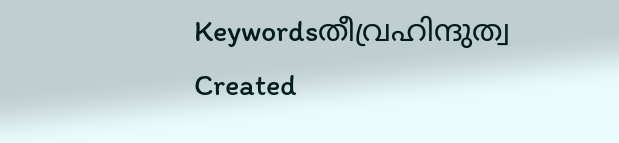Keywordsതീവ്രഹിന്ദുത്വ
Created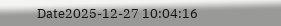Date2025-12-27 10:04:16